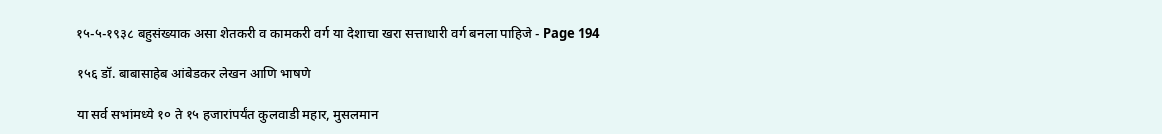१५-५-१९३८ बहुसंख्याक असा शेतकरी व कामकरी वर्ग या देशाचा खरा सत्ताधारी वर्ग बनला पाहिजे - Page 194

१५६ डॉ. बाबासाहेब आंबेडकर लेखन आणि भाषणे

या सर्व सभांमध्ये १० ते १५ हजारांपर्यंत कुलवाडी महार, मुसलमान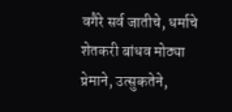वगैरे सर्व जातीचे, धर्माचे शेतकरी बांधव मोठ्या प्रेमाने, उत्सुकतेने,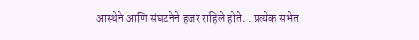आस्थेने आणि संघटनेने हजर राहिले होते. . प्रत्येक सभेत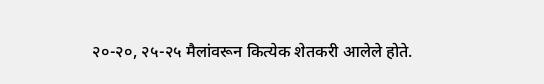२०-२०, २५-२५ मैलांवरून कित्येक शेतकरी आलेले होते.